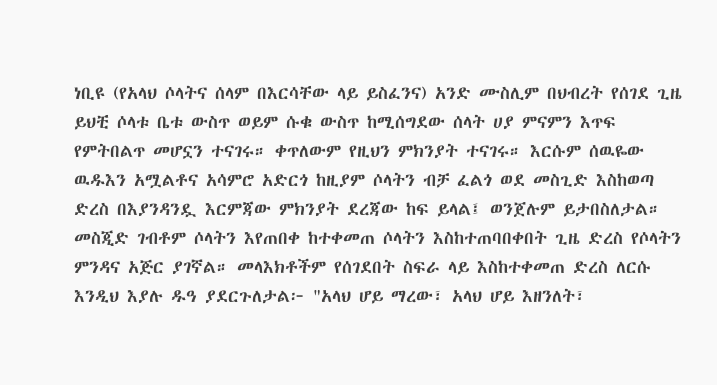ነቢዩ (የአላህ ሶላትና ሰላም በእርሳቸው ላይ ይስፈንና) አንድ ሙስሊም በህብረት የሰገደ ጊዜ ይህቺ ሶላቱ ቤቱ ውስጥ ወይም ሱቁ ውስጥ ከሚሰግደው ሰላት ሀያ ምናምን እጥፍ የምትበልጥ መሆኗን ተናገሩ። ቀጥለውም የዚህን ምክንያት ተናገሩ። እርሱም ሰዉዬው ዉዱእን አሟልቶና አሳምሮ አድርጎ ከዚያም ሶላትን ብቻ ፈልጎ ወደ መስጊድ እስከወጣ ድረስ በእያንዳንዷ እርምጃው ምክንያት ደረጃው ከፍ ይላል፤ ወንጀሉም ይታበስለታል። መስጂድ ገብቶም ሶላትን እየጠበቀ ከተቀመጠ ሶላትን እስከተጠባበቀበት ጊዜ ድረስ የሶላትን ምንዳና አጅር ያገኛል። መላእክቶችም የሰገደበት ስፍራ ላይ እስከተቀመጠ ድረስ ለርሱ እንዲህ እያሉ ዱዓ ያደርጉለታል፦ "አላህ ሆይ ማረው፣ አላህ ሆይ እዘንለት፣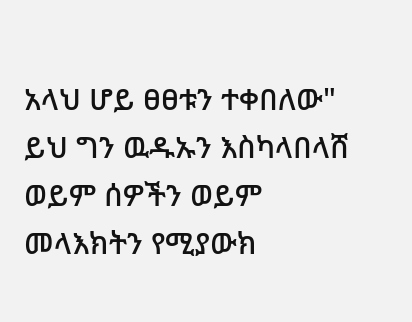አላህ ሆይ ፀፀቱን ተቀበለው" ይህ ግን ዉዱኡን እስካላበላሸ ወይም ሰዎችን ወይም መላእክትን የሚያውክ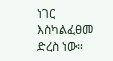ነገር እስካልፈፀመ ድረስ ነው።